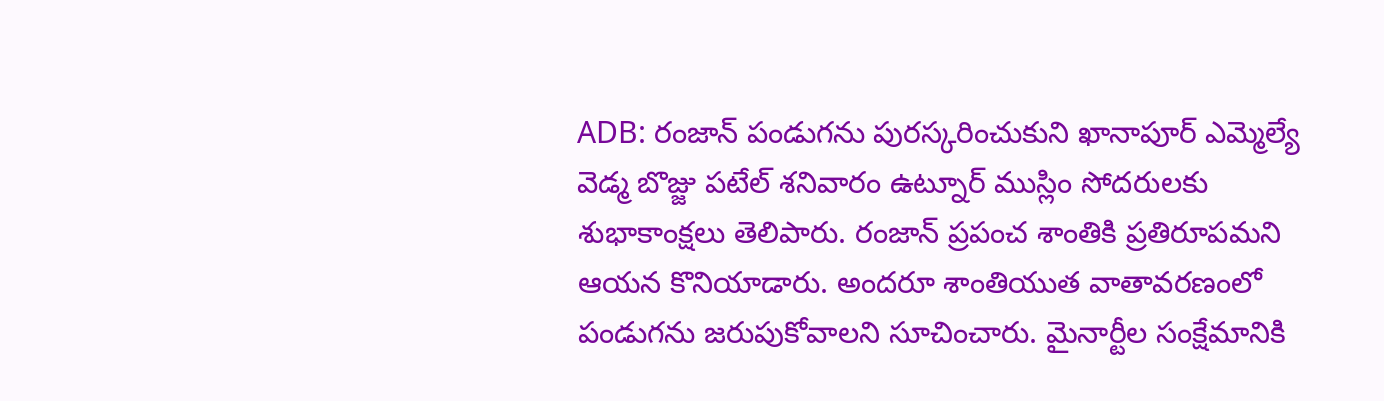ADB: రంజాన్ పండుగను పురస్కరించుకుని ఖానాపూర్ ఎమ్మెల్యే వెడ్మ బొజ్జు పటేల్ శనివారం ఉట్నూర్ ముస్లిం సోదరులకు శుభాకాంక్షలు తెలిపారు. రంజాన్ ప్రపంచ శాంతికి ప్రతిరూపమని ఆయన కొనియాడారు. అందరూ శాంతియుత వాతావరణంలో పండుగను జరుపుకోవాలని సూచించారు. మైనార్టీల సంక్షేమానికి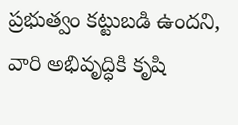ప్రభుత్వం కట్టుబడి ఉందని, వారి అభివృద్ధికి కృషి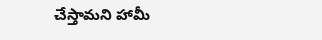చేస్తామని హామీ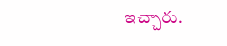ఇచ్చారు.